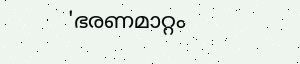'ഭരണമാറ്റം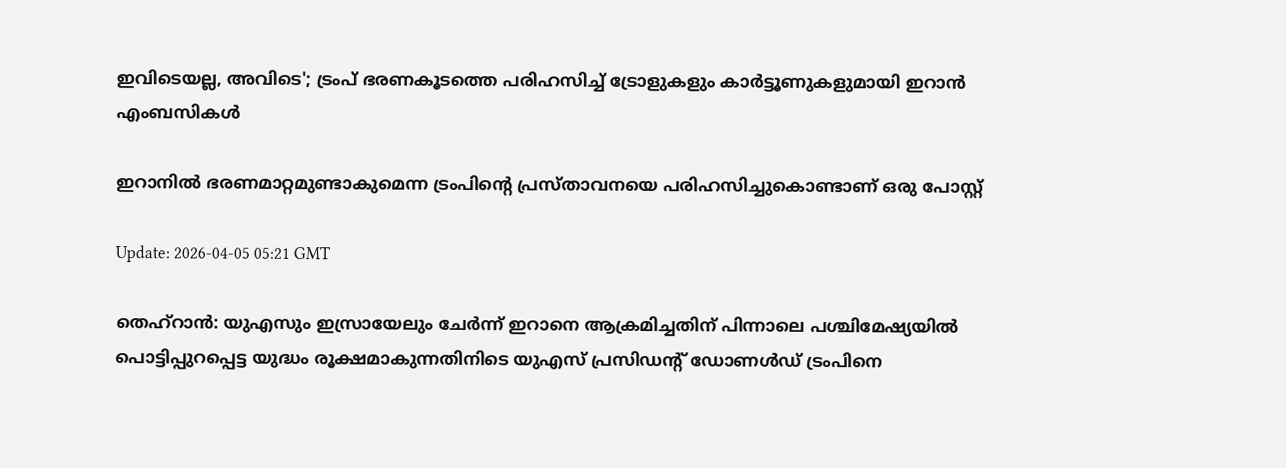ഇവിടെയല്ല, അവിടെ'; ട്രംപ് ഭരണകൂടത്തെ പരിഹസിച്ച് ട്രോളുകളും കാര്‍ട്ടൂണുകളുമായി ഇറാന്‍ എംബസികള്‍

ഇറാനില്‍ ഭരണമാറ്റമുണ്ടാകുമെന്ന ട്രംപിൻ്റെ പ്രസ്താവനയെ പരിഹസിച്ചുകൊണ്ടാണ് ഒരു പോസ്റ്റ്

Update: 2026-04-05 05:21 GMT

തെഹ്‌റാന്‍: യുഎസും ഇസ്രായേലും ചേര്‍ന്ന് ഇറാനെ ആക്രമിച്ചതിന് പിന്നാലെ പശ്ചിമേഷ്യയില്‍ പൊട്ടിപ്പുറപ്പെട്ട യുദ്ധം രൂക്ഷമാകുന്നതിനിടെ യുഎസ് പ്രസിഡന്റ് ഡോണള്‍ഡ് ട്രംപിനെ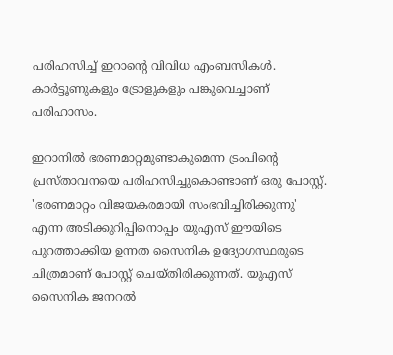പരിഹസിച്ച് ഇറാന്റെ വിവിധ എംബസികള്‍. കാര്‍ട്ടൂണുകളും ട്രോളുകളും പങ്കുവെച്ചാണ് പരിഹാസം.

ഇറാനില്‍ ഭരണമാറ്റമുണ്ടാകുമെന്ന ട്രംപിന്റെ പ്രസ്താവനയെ പരിഹസിച്ചുകൊണ്ടാണ് ഒരു പോസ്റ്റ്. 'ഭരണമാറ്റം വിജയകരമായി സംഭവിച്ചിരിക്കുന്നു' എന്ന അടിക്കുറിപ്പിനൊപ്പം യുഎസ് ഈയിടെ പുറത്താക്കിയ ഉന്നത സൈനിക ഉദ്യോഗസ്ഥരുടെ ചിത്രമാണ് പോസ്റ്റ് ചെയ്തിരിക്കുന്നത്. യുഎസ് സൈനിക ജനറല്‍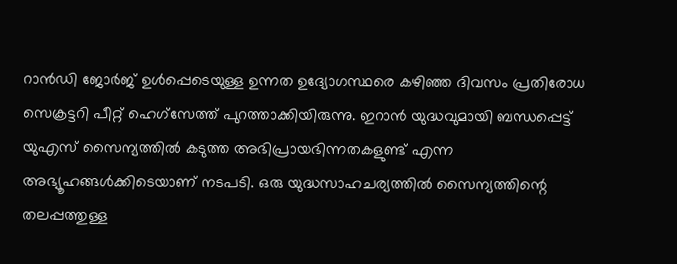റാന്‍ഡി ജോര്‍ജ് ഉള്‍പ്പെടെയുള്ള ഉന്നത ഉദ്യോഗസ്ഥരെ കഴിഞ്ഞ ദിവസം പ്രതിരോധ സെക്രട്ടറി പീറ്റ് ഹെഗ്‌സേത്ത് പുറത്താക്കിയിരുന്നു. ഇറാന്‍ യുദ്ധവുമായി ബന്ധപ്പെട്ട് യുഎസ് സൈന്യത്തില്‍ കടുത്ത അഭിപ്രായഭിന്നതകളുണ്ട് എന്ന അഭ്യൂഹങ്ങള്‍ക്കിടെയാണ് നടപടി. ഒരു യുദ്ധസാഹചര്യത്തില്‍ സൈന്യത്തിന്റെ തലപ്പത്തുള്ള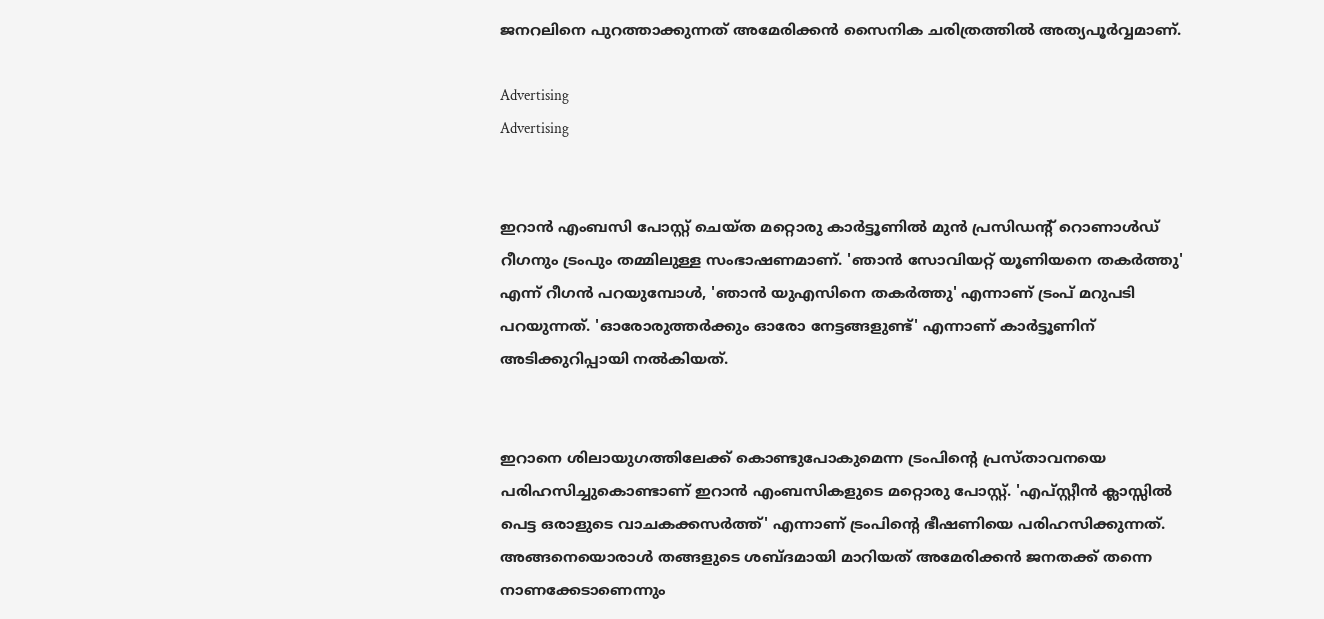ജനറലിനെ പുറത്താക്കുന്നത് അമേരിക്കന്‍ സൈനിക ചരിത്രത്തില്‍ അത്യപൂര്‍വ്വമാണ്.

Advertising
Advertising


ഇറാന്‍ എംബസി പോസ്റ്റ് ചെയ്ത മറ്റൊരു കാര്‍ട്ടൂണില്‍ മുന്‍ പ്രസിഡന്റ് റൊണാള്‍ഡ് റീഗനും ട്രംപും തമ്മിലുള്ള സംഭാഷണമാണ്. 'ഞാന്‍ സോവിയറ്റ് യൂണിയനെ തകര്‍ത്തു' എന്ന് റീഗന്‍ പറയുമ്പോള്‍, 'ഞാന്‍ യുഎസിനെ തകര്‍ത്തു' എന്നാണ് ട്രംപ് മറുപടി പറയുന്നത്. 'ഓരോരുത്തര്‍ക്കും ഓരോ നേട്ടങ്ങളുണ്ട്' എന്നാണ് കാര്‍ട്ടൂണിന് അടിക്കുറിപ്പായി നല്‍കിയത്.


ഇറാനെ ശിലായുഗത്തിലേക്ക് കൊണ്ടുപോകുമെന്ന ട്രംപിന്റെ പ്രസ്താവനയെ പരിഹസിച്ചുകൊണ്ടാണ് ഇറാന്‍ എംബസികളുടെ മറ്റൊരു പോസ്റ്റ്. 'എപ്സ്റ്റീന്‍ ക്ലാസ്സില്‍ പെട്ട ഒരാളുടെ വാചകക്കസര്‍ത്ത്' എന്നാണ് ട്രംപിന്റെ ഭീഷണിയെ പരിഹസിക്കുന്നത്. അങ്ങനെയൊരാള്‍ തങ്ങളുടെ ശബ്ദമായി മാറിയത് അമേരിക്കന്‍ ജനതക്ക് തന്നെ നാണക്കേടാണെന്നും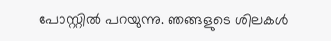പോസ്റ്റില്‍ പറയുന്നു. ഞങ്ങളുടെ ശിലകള്‍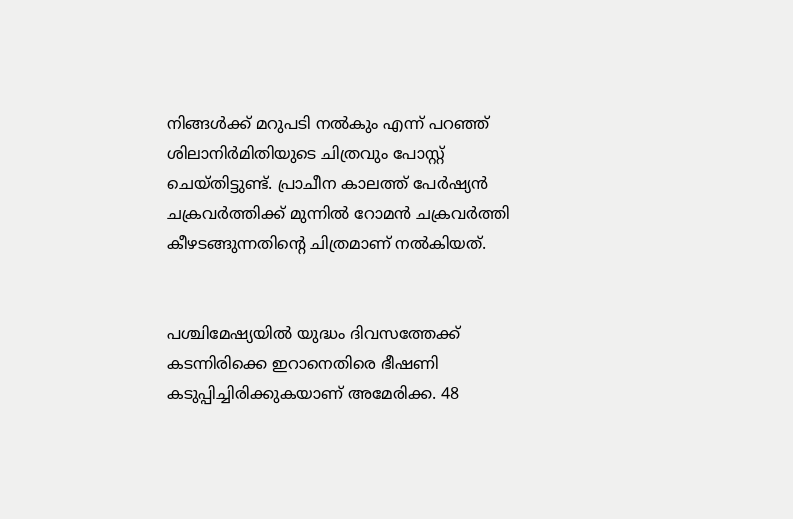നിങ്ങള്‍ക്ക് മറുപടി നല്‍കും എന്ന് പറഞ്ഞ് ശിലാനിര്‍മിതിയുടെ ചിത്രവും പോസ്റ്റ് ചെയ്തിട്ടുണ്ട്. പ്രാചീന കാലത്ത് പേര്‍ഷ്യന്‍ ചക്രവര്‍ത്തിക്ക് മുന്നില്‍ റോമന്‍ ചക്രവര്‍ത്തി കീഴടങ്ങുന്നതിന്റെ ചിത്രമാണ് നല്‍കിയത്.


പശ്ചിമേഷ്യയില്‍ യുദ്ധം ദിവസത്തേക്ക് കടന്നിരിക്കെ ഇറാനെതിരെ ഭീഷണി കടുപ്പിച്ചിരിക്കുകയാണ് അമേരിക്ക. 48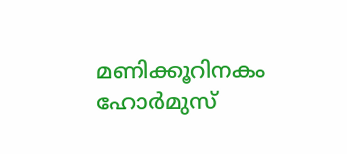മണിക്കൂറിനകം ഹോര്‍മുസ്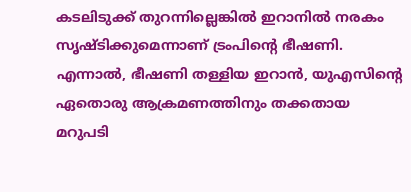കടലിടുക്ക് തുറന്നില്ലെങ്കില്‍ ഇറാനില്‍ നരകം സൃഷ്ടിക്കുമെന്നാണ് ട്രംപിന്റെ ഭീഷണി. എന്നാല്‍, ഭീഷണി തള്ളിയ ഇറാന്‍, യുഎസിന്റെ ഏതൊരു ആക്രമണത്തിനും തക്കതായ മറുപടി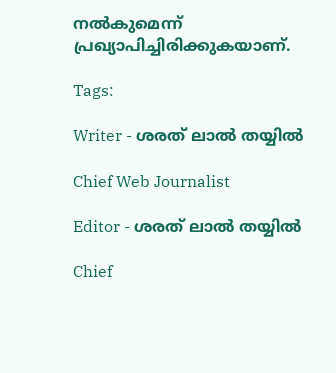നല്‍കുമെന്ന് പ്രഖ്യാപിച്ചിരിക്കുകയാണ്.

Tags:

Writer - ശരത് ലാൽ തയ്യിൽ

Chief Web Journalist

Editor - ശരത് ലാൽ തയ്യിൽ

Chief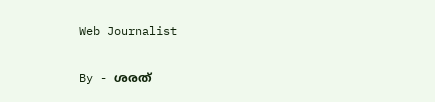Web Journalist

By - ശരത്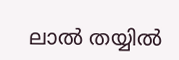ലാൽ തയ്യിൽ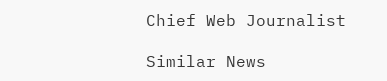Chief Web Journalist

Similar News